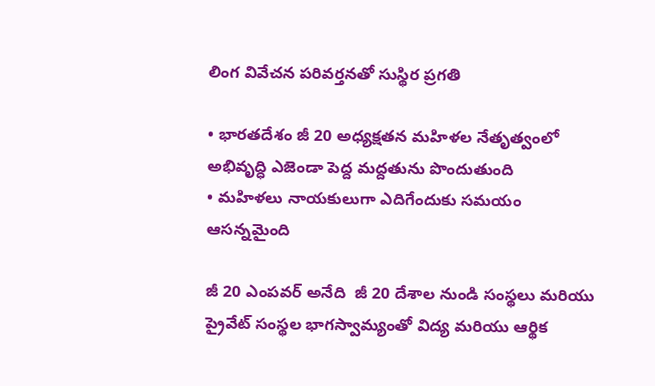లింగ వివేచన పరివర్తనతో సుస్థిర ప్రగతి

• భారతదేశం జీ 20 అధ్యక్షతన మహిళల నేతృత్వంలో అభివృద్ధి ఎజెండా పెద్ద మద్దతును పొందుతుంది
• మహిళలు నాయకులుగా ఎదిగేందుకు సమయం ఆసన్నమైంది

జీ 20 ఎంపవర్‌ అనేది  జీ 20 దేశాల నుండి సంస్థలు మరియు ప్రైవేట్‌ ‌సంస్థల భాగస్వామ్యంతో విద్య మరియు ఆర్థిక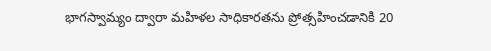భాగస్వామ్యం ద్వారా మహిళల సాధికారతను ప్రోత్సహించడానికి 20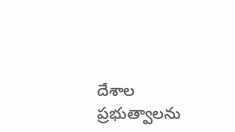దేశాల ప్రభుత్వాలను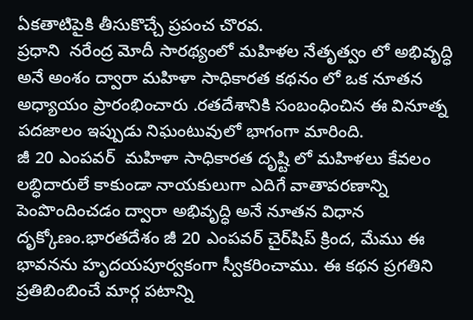ఏకతాటిపైకి తీసుకొచ్చే ప్రపంచ చొరవ.
ప్రధాని  నరేంద్ర మోదీ సారథ్యంలో మహిళల నేతృత్వం లో అభివృద్ధి అనే అంశం ద్వారా మహిళా సాధికారత కథనం లో ఒక నూతన అధ్యాయం ప్రారంభించారు .రతదేశానికి సంబంధించిన ఈ వినూత్న పదజాలం ఇప్పుడు నిఘంటువులో భాగంగా మారింది.
జీ 20 ఎంపవర్‌  ‌మహిళా సాధికారత దృష్టి లో మహిళలు కేవలం లబ్ధిదారులే కాకుండా నాయకులుగా ఎదిగే వాతావరణాన్ని పెంపొందించడం ద్వారా అభివృద్ధి అనే నూతన విధాన దృక్కోణం.భారతదేశం జీ 20 ఎంపవర్‌ ‌చైర్‌షిప్‌ ‌క్రింద, మేము ఈ భావనను హృదయపూర్వకంగా స్వీకరించాము. ఈ కథన ప్రగతిని ప్రతిబింబించే మార్గ పటాన్ని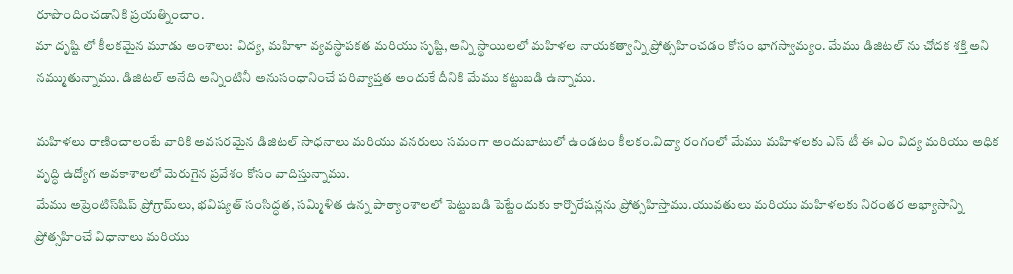రూపొందించడానికి ప్రయత్నించాం.
మా దృష్టి లో కీలకమైన మూడు అంశాలు: విద్య, మహిళా వ్యవస్థాపకత మరియు సృష్టి,అన్ని స్థాయిలలో మహిళల నాయకత్వాన్ని ప్రోత్సహించడం కోసం భాగస్వామ్యం. మేము డిజిటల్‌ ‌ను చోదక శక్తి అని నమ్ముతున్నాము. డిజిటల్‌ అనేది అన్నింటినీ అనుసంధానించే పరివ్యాప్తత అందుకే దీనికి మేము కట్టుబడి ఉన్నాము.

మహిళలు రాణించాలంటే వారికి అవసరమైన డిజిటల్‌ ‌సాధనాలు మరియు వనరులు సమంగా అందుబాటులో ఉండటం కీలకం.విద్యా రంగంలో మేము మహిళలకు ఎస్‌ ‌టీ ఈ ఎం విద్య మరియు అధిక వృద్ధి ఉద్యోగ అవకాశాలలో మెరుగైన ప్రవేశం కోసం వాదిస్తున్నాము.
మేము అప్రెంటిస్‌షిప్‌ ‌ప్రోగ్రామ్‌లు, భవిష్యత్‌ ‌సంసిద్ధత, సమ్మిళిత ఉన్న పాఠ్యాంశాలలో పెట్టుబడి పెట్టేందుకు కార్పొరేషన్లను ప్రోత్సహిస్తాము.యువతులు మరియు మహిళలకు నిరంతర అభ్యాసాన్ని ప్రోత్సహించే విధానాలు మరియు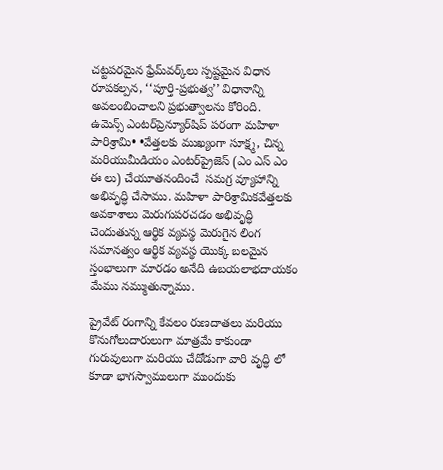చట్టపరమైన ఫ్రేమ్‌వర్క్‌లు స్పష్టమైన విధాన రూపకల్పన, ‘‘పూర్తి-ప్రభుత్వ’’ విధానాన్ని అవలంబించాలని ప్రభుత్వాలను కోరింది.
ఉమెన్స్ ఎం‌టర్‌‌ప్రెన్యూర్‌షిప్‌ ‌పరంగా మహిళా పారిశ్రామి• •వేత్తలకు ముఖ్యంగా సూక్ష్మ, చిన్న మరియుమీడియం ఎంటర్‌‌ప్రైజెస్‌ (ఎం ఎస్‌ ఎం ఈ ‌లు) చేయూతనందించే  సమగ్ర వ్యూహాన్ని అభివృద్ధి చేసాము. మహిళా పారిశ్రామికవేత్తలకు అవకాశాలు మెరుగుపరచడం అభివృద్ధి చెందుతున్న ఆర్థిక వ్యవస్థ మెరుగైన లింగ సమానత్వం ఆర్థిక వ్యవస్థ యొక్క బలమైన స్తంభాలుగా మారడం అనేది ఉబయలాభదాయకం  మేము నమ్ముతున్నాము.

ప్రైవేట్‌ ‌రంగాన్ని కేవలం రుణదాతలు మరియు కొనుగోలుదారులుగా మాత్రమే కాకుండా గురువులుగా మరియు చేదోడుగా వారి వృద్ధి లో కూడా భాగస్వాములుగా ముందుకు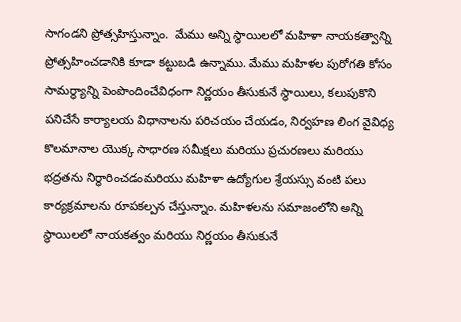సాగండని ప్రోత్సహిస్తున్నాం.  మేము అన్ని స్థాయిలలో మహిళా నాయకత్వాన్ని ప్రోత్సహించడానికి కూడా కట్టుబడి ఉన్నాము. మేము మహిళల పురోగతి కోసం సామర్థ్యాన్ని పెంపొందించేవిధంగా నిర్ణయం తీసుకునే స్థాయిలు, కలుపుకొని పనిచేసే కార్యాలయ విధానాలను పరిచయం చేయడం, నిర్వహణ లింగ వైవిధ్య కొలమానాల యొక్క సాధారణ సమీక్షలు మరియు ప్రచురణలు మరియు భద్రతను నిర్ధారించడంమరియు మహిళా ఉద్యోగుల శ్రేయస్సు వంటి పలు కార్యక్రమాలను రూపకల్పన చేస్తున్నాం. మహిళలను సమాజంలోని అన్ని స్థాయిలలో నాయకత్వం మరియు నిర్ణయం తీసుకునే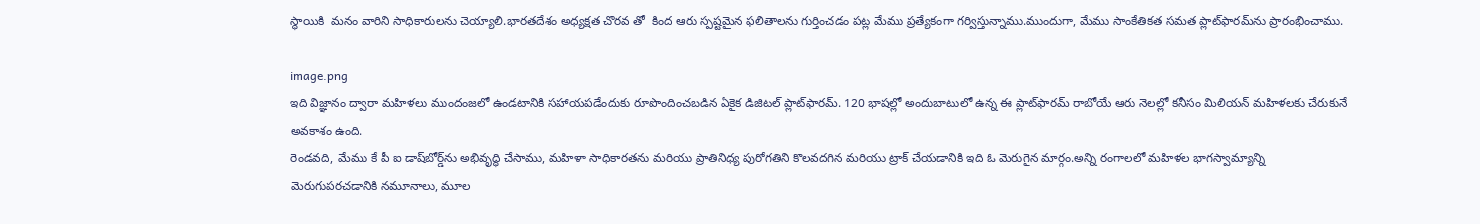స్థాయికి  మనం వారిని సాధికారులను చెయ్యాలి.భారతదేశం అధ్యక్షత చొరవ తో  కింద ఆరు స్పష్టమైన ఫలితాలను గుర్తించడం పట్ల మేము ప్రత్యేకంగా గర్విస్తున్నాము.ముందుగా, మేము సాంకేతికత సమత ప్లాట్‌ఫారమ్‌ను ప్రారంభించాము.

image.png
ఇది విజ్ఞానం ద్వారా మహిళలు ముందంజలో ఉండటానికి సహాయపడేందుకు రూపొందించబడిన ఏకైక డిజిటల్‌ ‌ప్లాట్‌ఫారమ్‌. 120 భాషల్లో అందుబాటులో ఉన్న ఈ ప్లాట్‌ఫారమ్‌ ‌రాబోయే ఆరు నెలల్లో కనీసం మిలియన్‌ ‌మహిళలకు చేరుకునే అవకాశం ఉంది.
రెండవది, మేము కే పీ ఐ డాష్‌బోర్డ్‌ను అభివృద్ధి చేసాము, మహిళా సాధికారతను మరియు ప్రాతినిధ్య పురోగతిని కొలవదగిన మరియు ట్రాక్‌ ‌చేయడానికి ఇది ఓ మెరుగైన మార్గం.అన్ని రంగాలలో మహిళల భాగస్వామ్యాన్ని మెరుగుపరచడానికి నమూనాలు, మూల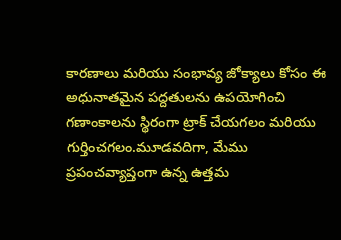కారణాలు మరియు సంభావ్య జోక్యాలు కోసం ఈ అధునాతమైన పద్దతులను ఉపయోగించి గణాంకాలను స్థిరంగా ట్రాక్‌ ‌చేయగలం మరియు గుర్తించగలం.మూడవదిగా, మేము ప్రపంచవ్యాప్తంగా ఉన్న ఉత్తమ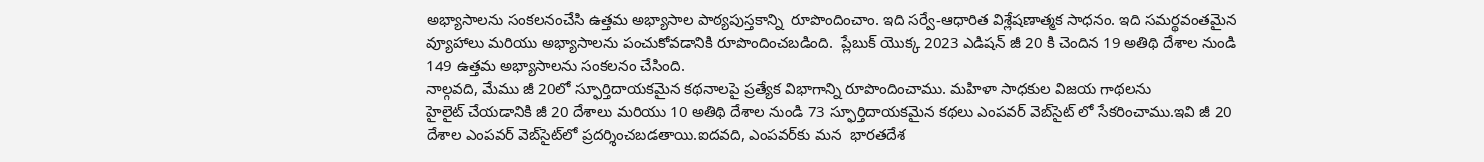అభ్యాసాలను సంకలనంచేసి ఉత్తమ అభ్యాసాల పాఠ్యపుస్తకాన్ని  రూపొందించాం. ఇది సర్వే-ఆధారిత విశ్లేషణాత్మక సాధనం. ఇది సమర్థవంతమైన వ్యూహాలు మరియు అభ్యాసాలను పంచుకోవడానికి రూపొందించబడింది.  ప్లేబుక్‌ ‌యొక్క 2023 ఎడిషన్‌ ‌జీ 20 కి చెందిన 19 అతిథి దేశాల నుండి 149 ఉత్తమ అభ్యాసాలను సంకలనం చేసింది.
నాల్గవది, మేము జీ 20లో స్ఫూర్తిదాయకమైన కథనాలపై ప్రత్యేక విభాగాన్ని రూపొందించాము. మహిళా సాధకుల విజయ గాథలను హైలైట్‌ ‌చేయడానికి జీ 20 దేశాలు మరియు 10 అతిథి దేశాల నుండి 73 స్ఫూర్తిదాయకమైన కథలు ఎంపవర్‌ ‌వెబ్‌సైట్‌ ‌లో సేకరించాము.ఇవి జీ 20 దేశాల ఎంపవర్‌ ‌వెబ్‌సైట్‌లో ప్రదర్శించబడతాయి.ఐదవది, ఎంపవర్‌కు మన  భారతదేశ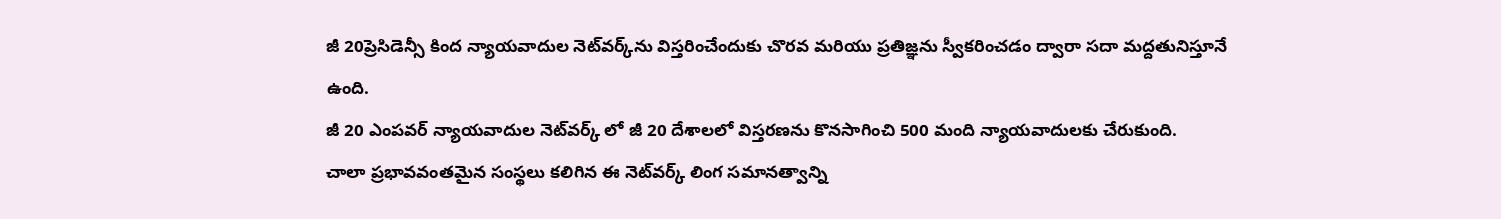జీ 20ప్రెసిడెన్సీ కింద న్యాయవాదుల నెట్‌వర్క్‌ను విస్తరించేందుకు చొరవ మరియు ప్రతిజ్ఞను స్వీకరించడం ద్వారా సదా మద్దతునిస్తూనే ఉంది.
జీ 20 ఎంపవర్‌ ‌న్యాయవాదుల నెట్‌వర్క్ ‌లో జీ 20 దేశాలలో విస్తరణను కొనసాగించి 500 మంది న్యాయవాదులకు చేరుకుంది.
చాలా ప్రభావవంతమైన సంస్థలు కలిగిన ఈ నెట్‌వర్క్ ‌లింగ సమానత్వాన్ని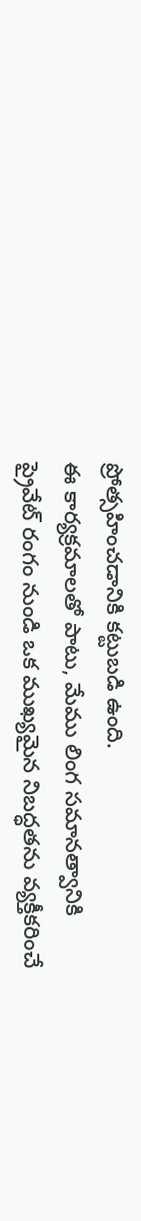ప్రోత్సహించడానికి కట్టుబడి ఉంది.
ఈ కార్యక్రమాలతో పాటు, మేము లింగ సమానత్వానికి ప్రైవేట్‌ ‌రంగం నుండి ఒక ముఖ్యమైన నిబద్ధతను వ్యక్తీకరించే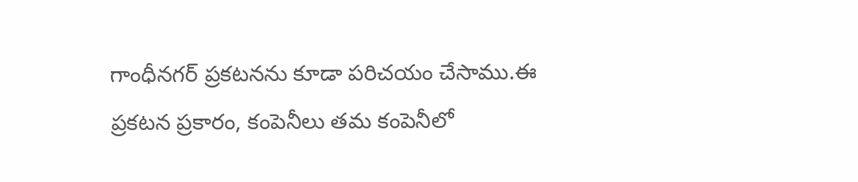గాంధీనగర్‌ ‌ప్రకటనను కూడా పరిచయం చేసాము.ఈ ప్రకటన ప్రకారం, కంపెనీలు తమ కంపెనీలో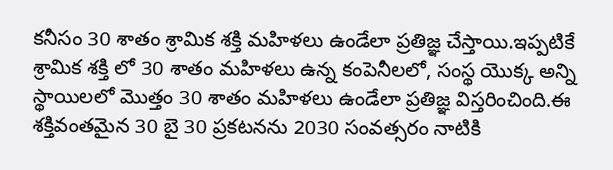కనీసం 30 శాతం శ్రామిక శక్తి మహిళలు ఉండేలా ప్రతిజ్ఞ చేస్తాయి.ఇప్పటికే శ్రామిక శక్తి లో 30 శాతం మహిళలు ఉన్న కంపెనీలలో, సంస్థ యొక్క అన్ని స్థాయిలలో మొత్తం 30 శాతం మహిళలు ఉండేలా ప్రతిజ్ఞ విస్తరించింది.ఈ శక్తివంతమైన 30 బై 30 ప్రకటనను 2030 సంవత్సరం నాటికి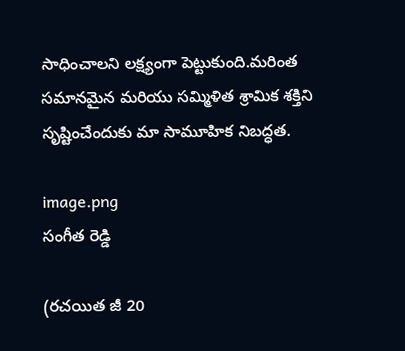సాధించాలని లక్ష్యంగా పెట్టుకుంది.మరింత సమానమైన మరియు సమ్మిళిత శ్రామిక శక్తిని సృష్టించేందుకు మా సామూహిక నిబద్ధత.

image.png
సంగీత రెడ్డి

(రచయిత జీ 20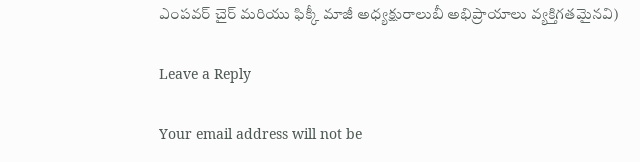ఎంపవర్‌ ‌చైర్‌ ‌మరియు ఫిక్కీ మాజీ అధ్యక్షురాలుబీ అభిప్రాయాలు వ్యక్తిగతమైనవి)

Leave a Reply

Your email address will not be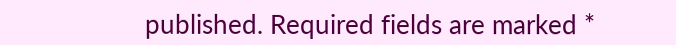published. Required fields are marked *